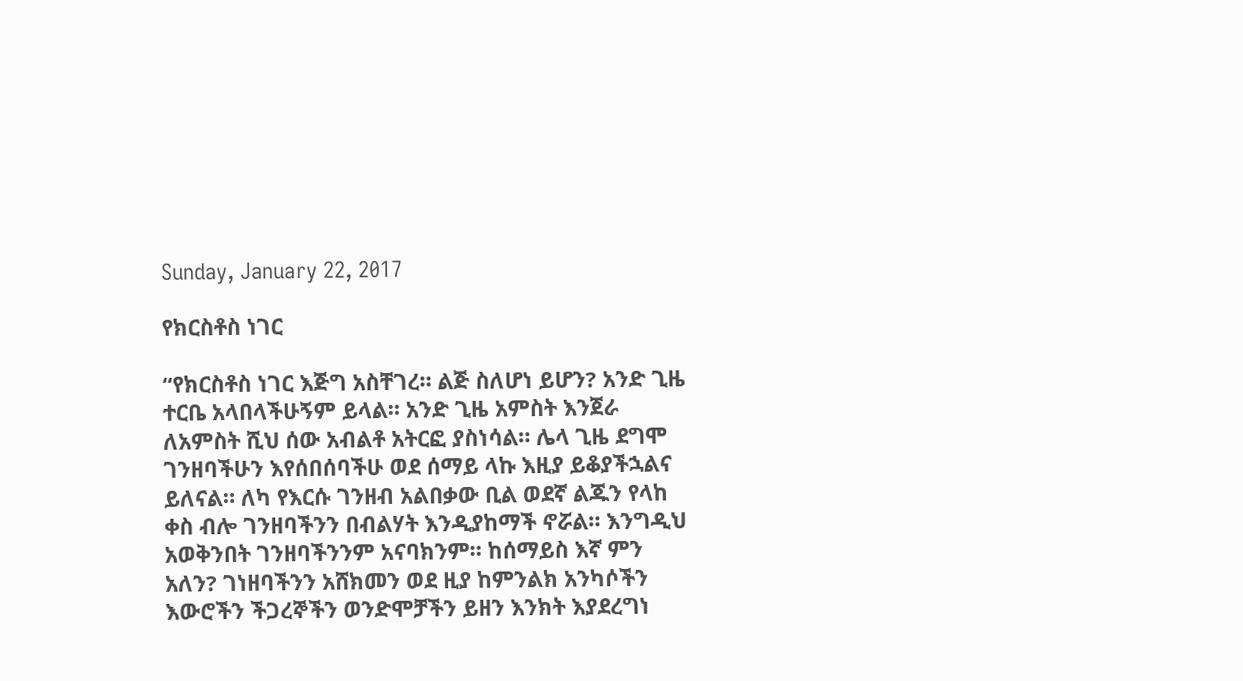Sunday, January 22, 2017

የክርስቶስ ነገር

“የክርስቶስ ነገር እጅግ አስቸገረ። ልጅ ስለሆነ ይሆን? አንድ ጊዜ ተርቤ አላበላችሁኝም ይላል። አንድ ጊዜ አምስት እንጀራ ለአምስት ሺህ ሰው አብልቶ አትርፎ ያስነሳል። ሌላ ጊዜ ደግሞ ገንዘባችሁን እየሰበሰባችሁ ወደ ሰማይ ላኩ እዚያ ይቆያችኋልና ይለናል። ለካ የእርሱ ገንዘብ አልበቃው ቢል ወደኛ ልጁን የላከ ቀስ ብሎ ገንዘባችንን በብልሃት እንዲያከማች ኖሯል። እንግዲህ አወቅንበት ገንዘባችንንም አናባክንም። ከሰማይስ እኛ ምን አለን? ገነዘባችንን አሸክመን ወደ ዚያ ከምንልክ አንካሶችን እውሮችን ችጋረኞችን ወንድሞቻችን ይዘን እንክት እያደረግነ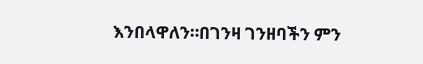እንበላዋለን።በገንዛ ገንዘባችን ምን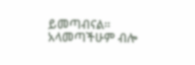ይመጣብናል። አላመጣችሁም ብሎ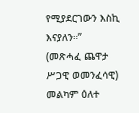የሚያደርገውን እስኪ እናያለን።”
(መጽሓፈ ጨዋታ ሥጋዊ ወመንፈሳዊ) መልካም ዕለተ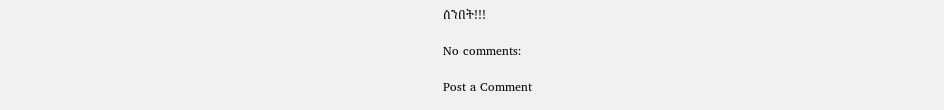ሰንበት!!!

No comments:

Post a Comment